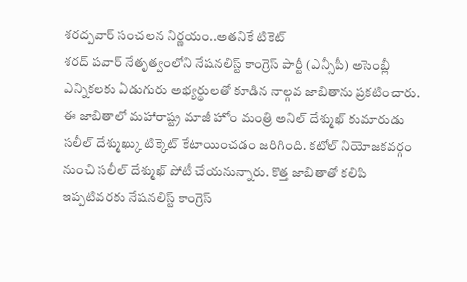శరద్పవార్ సంచలన నిర్ణయం..అతనికే టికెట్
శరద్ పవార్ నేతృత్వంలోని నేషనలిస్ట్ కాంగ్రెస్ పార్టీ (ఎన్సీపీ) అసెంబ్లీ ఎన్నికలకు ఏడుగురు అభ్యర్థులతో కూడిన నాల్గవ జాబితాను ప్రకటించారు. ఈ జాబితాలో మహారాష్ట్ర మాజీ హోం మంత్రి అనిల్ దేశ్ముఖ్ కుమారుడు సలీల్ దేశ్ముఖ్కు టిక్కెట్ కేటాయించడం జరిగింది. కటోల్ నియోజకవర్గం నుంచి సలీల్ దేశ్ముఖ్ పోటీ చేయనున్నారు. కొత్త జాబితాతో కలిపి ఇప్పటివరకు నేషనలిస్ట్ కాంగ్రెస్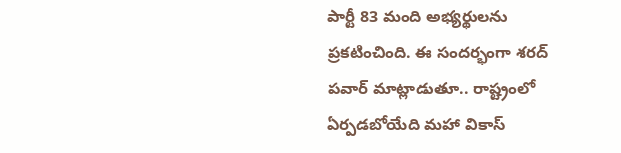పార్టీ 83 మంది అభ్యర్థులను ప్రకటించింది. ఈ సందర్భంగా శరద్ పవార్ మాట్లాడుతూ.. రాష్ట్రంలో ఏర్పడబోయేది మహా వికాస్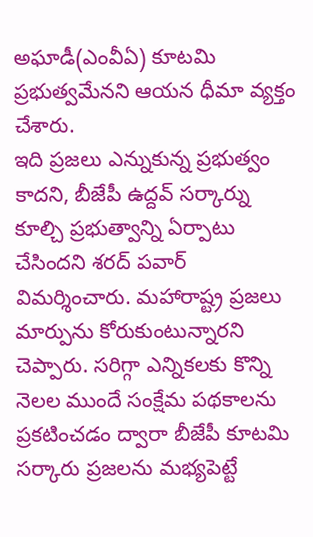అఘాడీ(ఎంవీఏ) కూటమి ప్రభుత్వమేనని ఆయన ధీమా వ్యక్తం చేశారు.
ఇది ప్రజలు ఎన్నుకున్న ప్రభుత్వం కాదని, బీజేపీ ఉద్దవ్ సర్కార్ను కూల్చి ప్రభుత్వాన్ని ఏర్పాటు చేసిందని శరద్ పవార్ విమర్శించారు. మహారాష్ట్ర ప్రజలు మార్పును కోరుకుంటున్నారని చెప్పారు. సరిగ్గా ఎన్నికలకు కొన్ని నెలల ముందే సంక్షేమ పథకాలను ప్రకటించడం ద్వారా బీజేపీ కూటమి సర్కారు ప్రజలను మభ్యపెట్టే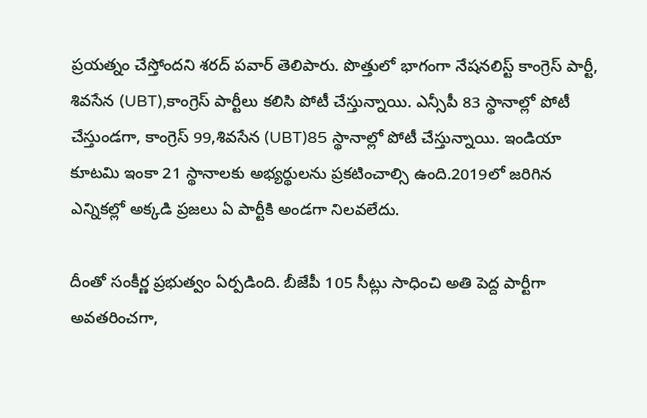ప్రయత్నం చేస్తోందని శరద్ పవార్ తెలిపారు. పొత్తులో భాగంగా నేషనలిస్ట్ కాంగ్రెస్ పార్టీ, శివసేన (UBT),కాంగ్రెస్ పార్టీలు కలిసి పోటీ చేస్తున్నాయి. ఎన్సీపీ 83 స్థానాల్లో పోటీ చేస్తుండగా, కాంగ్రెస్ 99,శివసేన (UBT)85 స్థానాల్లో పోటీ చేస్తున్నాయి. ఇండియా కూటమి ఇంకా 21 స్థానాలకు అభ్యర్థులను ప్రకటించాల్సి ఉంది.2019లో జరిగిన ఎన్నికల్లో అక్కడి ప్రజలు ఏ పార్టీకి అండగా నిలవలేదు.

దీంతో సంకీర్ణ ప్రభుత్వం ఏర్పడింది. బీజేపీ 105 సీట్లు సాధించి అతి పెద్ద పార్టీగా అవతరించగా,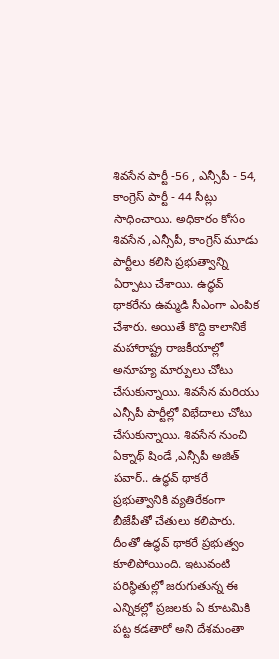శివసేన పార్టీ -56 , ఎన్సీపీ - 54, కాంగ్రెస్ పార్టీ - 44 సీట్లు సాధించాయి. అధికారం కోసం శివసేన ,ఎన్సీపీ, కాంగ్రెస్ మూడు పార్టీలు కలిసి ప్రభుత్వాన్ని ఏర్పాటు చేశాయి. ఉద్ధవ్ థాకరేను ఉమ్మడి సీఎంగా ఎంపిక చేశారు. అయితే కొద్ది కాలానికే మహారాష్ట్ర రాజకీయాల్లో అనూహ్య మార్పులు చోటు చేసుకున్నాయి. శివసేన మరియు ఎన్సీపీ పార్టీల్లో విభేదాలు చోటు చేసుకున్నాయి. శివసేన నుంచి ఏక్నాథ్ షిండే ,ఎన్సీపీ అజిత్ పవార్.. ఉద్ధవ్ థాకరే ప్రభుత్వానికి వ్యతిరేకంగా బీజేపీతో చేతులు కలిపారు. దీంతో ఉద్ధవ్ థాకరే ప్రభుత్వం కూలిపోయింది. ఇటువంటి పరిస్థితుల్లో జరుగుతున్న ఈ ఎన్నికల్లో ప్రజలకు ఏ కూటమికి పట్ట కడతారో అని దేశమంతా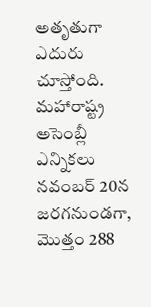అతృతుగా ఎదురు చూస్తోంది. మహారాష్ట్ర అసెంబ్లీ ఎన్నికలు నవంబర్ 20న జరగనుండగా, మొత్తం 288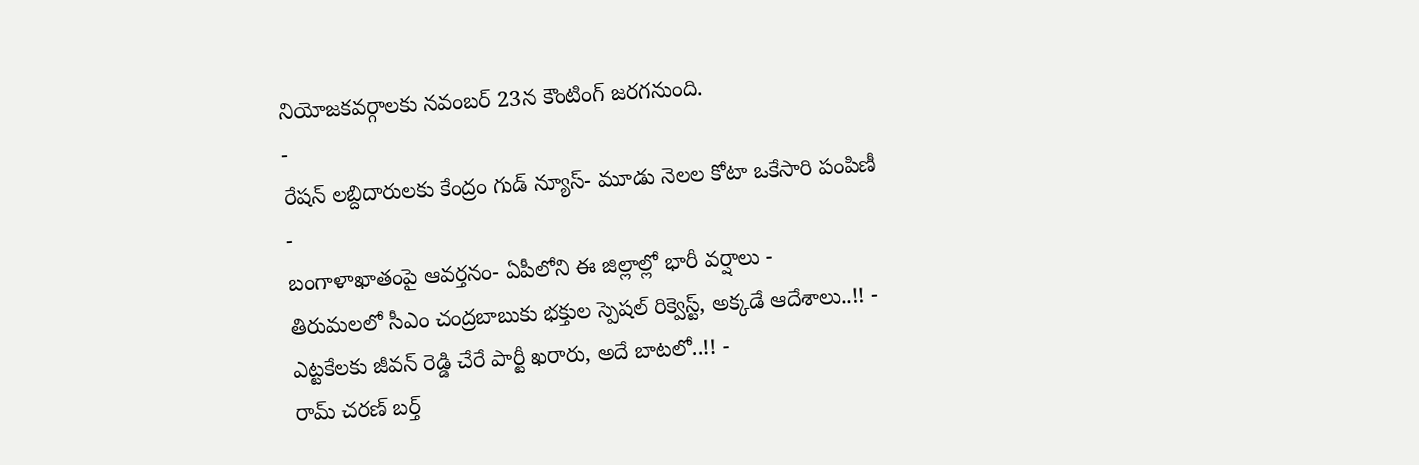నియోజకవర్గాలకు నవంబర్ 23న కౌంటింగ్ జరగనుంది.
-
రేషన్ లబ్దిదారులకు కేంద్రం గుడ్ న్యూస్- మూడు నెలల కోటా ఒకేసారి పంపిణీ -
బంగాళాఖాతంపై ఆవర్తనం- ఏపీలోని ఈ జిల్లాల్లో భారీ వర్షాలు -
తిరుమలలో సీఎం చంద్రబాబుకు భక్తుల స్పెషల్ రిక్వెస్ట్, అక్కడే ఆదేశాలు..!! -
ఎట్టకేలకు జీవన్ రెడ్డి చేరే పార్టీ ఖరారు, అదే బాటలో..!! -
రామ్ చరణ్ బర్త్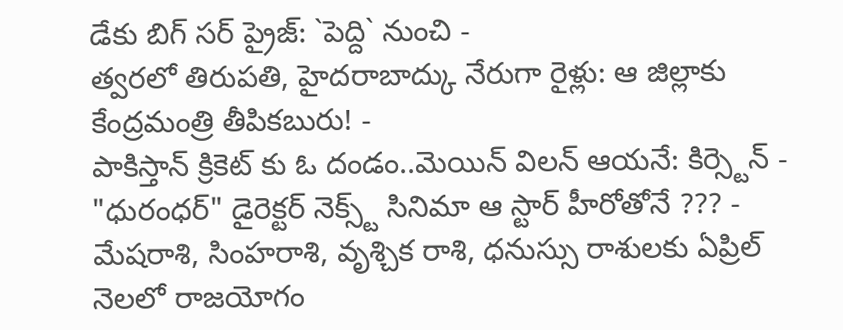డేకు బిగ్ సర్ ప్రైజ్: `పెద్ది` నుంచి -
త్వరలో తిరుపతి, హైదరాబాద్కు నేరుగా రైళ్లు: ఆ జిల్లాకు కేంద్రమంత్రి తీపికబురు! -
పాకిస్తాన్ క్రికెట్ కు ఓ దండం..మెయిన్ విలన్ ఆయనే: కిర్స్టెన్ -
"ధురంధర్" డైరెక్టర్ నెక్స్ట్ సినిమా ఆ స్టార్ హీరోతోనే ??? -
మేషరాశి, సింహరాశి, వృశ్చిక రాశి, ధనుస్సు రాశులకు ఏప్రిల్ నెలలో రాజయోగం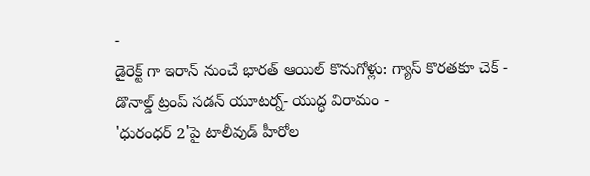-
డైరెక్ట్ గా ఇరాన్ నుంచే భారత్ ఆయిల్ కొనుగోళ్లు: గ్యాస్ కొరతకూ చెక్ -
డొనాల్డ్ ట్రంప్ సడన్ యూటర్న్- యుద్ధ విరామం -
'ధురంధర్ 2'పై టాలీవుడ్ హీరోల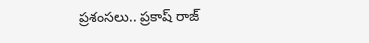ప్రశంసలు.. ప్రకాష్ రాజ్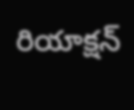రియాక్షన్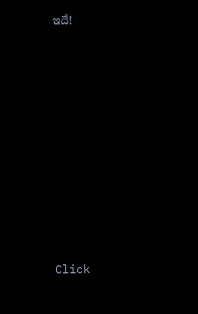ఇదే!












Click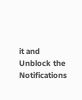it and Unblock the Notifications